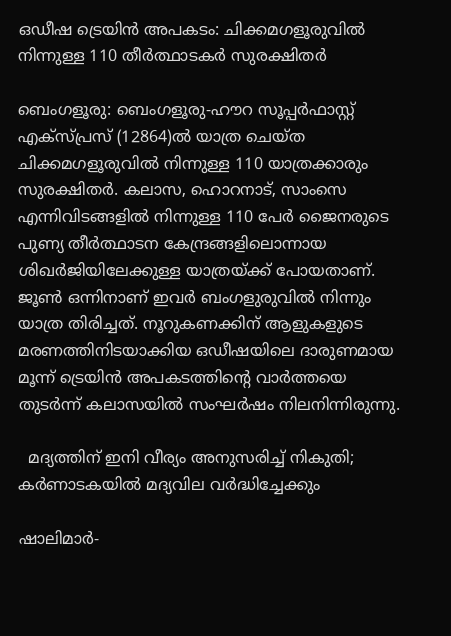ഒഡീഷ ട്രെയിൻ അപകടം: ചിക്കമഗളൂരുവിൽ നിന്നുള്ള 110 തീർത്ഥാടകർ സുരക്ഷിതർ

ബെംഗളൂരു: ബെംഗളൂരു-ഹൗറ സൂപ്പർഫാസ്റ്റ് എക്‌സ്പ്രസ് (12864)ൽ യാത്ര ചെയ്ത ചിക്കമഗളൂരുവിൽ നിന്നുള്ള 110 യാത്രക്കാരും സുരക്ഷിതർ. കലാസ, ഹൊറനാട്, സാംസെ എന്നിവിടങ്ങളിൽ നിന്നുള്ള 110 പേർ ജൈനരുടെ പുണ്യ തീർത്ഥാടന കേന്ദ്രങ്ങളിലൊന്നായ ശിഖർജിയിലേക്കുള്ള യാത്രയ്ക്ക് പോയതാണ്. ജൂൺ ഒന്നിനാണ് ഇവർ ബംഗളുരുവിൽ നിന്നും യാത്ര തിരിച്ചത്. നൂറുകണക്കിന് ആളുകളുടെ മരണത്തിനിടയാക്കിയ ഒഡീഷയിലെ ദാരുണമായ മൂന്ന് ട്രെയിൻ അപകടത്തിന്റെ വാർത്തയെ തുടർന്ന് കലാസയിൽ സംഘർഷം നിലനിന്നിരുന്നു.

  മദ്യത്തിന് ഇനി വീര്യം അനുസരിച്ച് നികുതി; കർണാടകയിൽ മദ്യവില വർദ്ധിച്ചേക്കും

ഷാലിമാർ-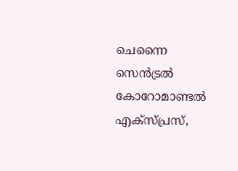ചെന്നൈ സെൻട്രൽ കോറോമാണ്ടൽ എക്‌സ്‌പ്രസ്,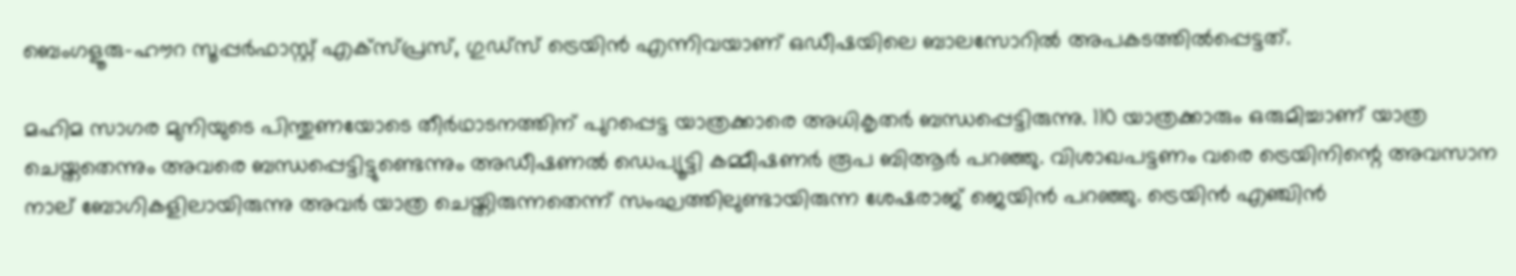ബെംഗളൂരു-ഹൗറ സൂപ്പർഫാസ്റ്റ് എക്‌സ്പ്രസ്, ഗുഡ്‌സ് ട്രെയിൻ എന്നിവയാണ് ഒഡീഷയിലെ ബാലസോറിൽ അപകടത്തിൽപ്പെട്ടത്.

മഹിമ സാഗര മുനിയുടെ പിന്തുണയോടെ തീർഥാടനത്തിന് പുറപ്പെട്ട യാത്രക്കാരെ അധികൃതർ ബന്ധപ്പെട്ടിരുന്നു. 110 യാത്രക്കാരും ഒരുമിച്ചാണ് യാത്ര ചെയ്തതെന്നും അവരെ ബന്ധപ്പെട്ടിട്ടുണ്ടെന്നും അഡീഷണൽ ഡെപ്യൂട്ടി കമ്മീഷണർ രൂപ ബിആർ പറഞ്ഞു. വിശാഖപട്ടണം വരെ ട്രെയിനിന്റെ അവസാന നാല് ബോഗികളിലായിരുന്നു അവർ യാത്ര ചെയ്തിരുന്നതെന്ന് സംഘത്തിലുണ്ടായിരുന്ന ശേഷരാജ് ജെയിൻ പറഞ്ഞു. ട്രെയിൻ എഞ്ചിൻ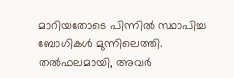മാറിയതോടെ പിന്നിൽ സ്ഥാപിച്ച ബോഗികൾ മുന്നിലെത്തി. തൽഫലമായി, അവർ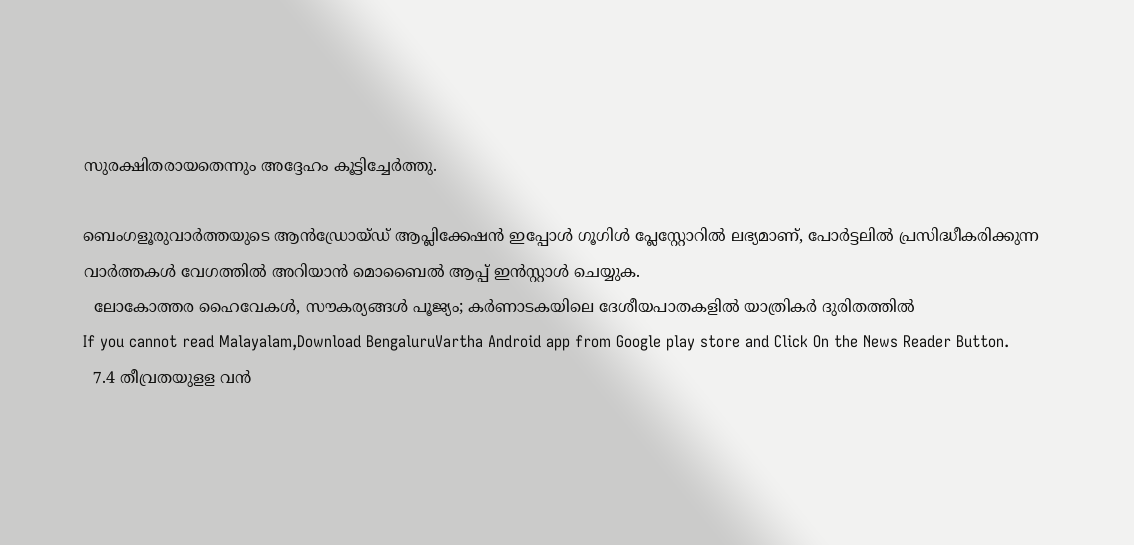സുരക്ഷിതരായതെന്നും അദ്ദേഹം കൂട്ടിച്ചേർത്തു.

ബെംഗളൂരുവാർത്തയുടെ ആൻഡ്രോയ്ഡ് ആപ്ലിക്കേഷൻ ഇപ്പോൾ ഗൂഗിൾ പ്ലേസ്റ്റോറിൽ ലഭ്യമാണ്, പോർട്ടലിൽ പ്രസിദ്ധീകരിക്കുന്ന വാർത്തകൾ വേഗത്തിൽ അറിയാൻ മൊബൈൽ ആപ്പ് ഇൻസ്റ്റാൾ ചെയ്യുക.
  ലോകോത്തര ഹൈവേകൾ, സൗകര്യങ്ങൾ പൂജ്യം; കർണാടകയിലെ ദേശീയപാതകളിൽ യാത്രികർ ദുരിതത്തിൽ
If you cannot read Malayalam,Download BengaluruVartha Android app from Google play store and Click On the News Reader Button.
  7.4 തീവ്രതയുളള വൻ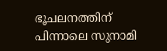ഭൂചലനത്തിന് പിന്നാലെ സുനാമി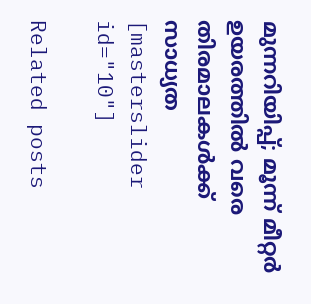മുന്നറിയിപ്പ്; മൂന്ന് മീറ്റർ ഉയരത്തിൽ വരെ തിരമാലകൾക്ക് സാധ്യത
[masterslider id="10"]

Related posts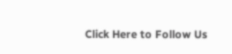Click Here to Follow Us